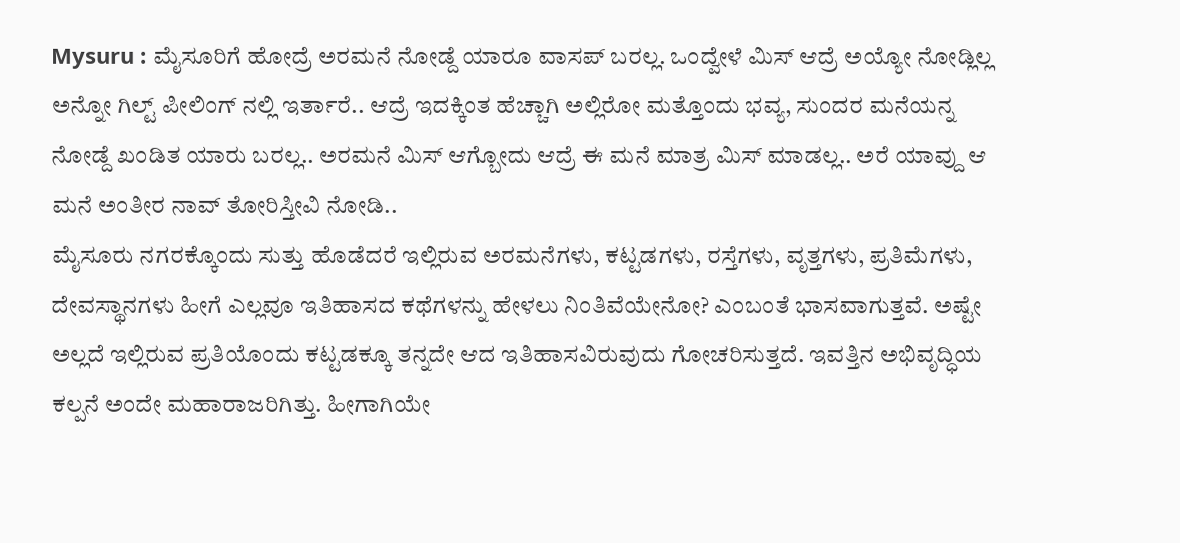Mysuru : ಮೈಸೂರಿಗೆ ಹೋದ್ರೆ ಅರಮನೆ ನೋಡ್ದೆ ಯಾರೂ ವಾಸಪ್ ಬರಲ್ಲ. ಒಂದ್ವೇಳೆ ಮಿಸ್ ಆದ್ರೆ ಅಯ್ಯೋ ನೋಡ್ಲಿಲ್ಲ ಅನ್ನೋ ಗಿಲ್ಟ್ ಪೀಲಿಂಗ್ ನಲ್ಲಿ ಇರ್ತಾರೆ.. ಆದ್ರೆ ಇದಕ್ಕಿಂತ ಹೆಚ್ಚಾಗಿ ಅಲ್ಲಿರೋ ಮತ್ತೊಂದು ಭವ್ಯ, ಸುಂದರ ಮನೆಯನ್ನ ನೋಡ್ದೆ ಖಂಡಿತ ಯಾರು ಬರಲ್ಲ.. ಅರಮನೆ ಮಿಸ್ ಆಗ್ಬೋದು ಆದ್ರೆ ಈ ಮನೆ ಮಾತ್ರ ಮಿಸ್ ಮಾಡಲ್ಲ.. ಅರೆ ಯಾವ್ದು ಆ ಮನೆ ಅಂತೀರ ನಾವ್ ತೋರಿಸ್ತೀವಿ ನೋಡಿ..
ಮೈಸೂರು ನಗರಕ್ಕೊಂದು ಸುತ್ತು ಹೊಡೆದರೆ ಇಲ್ಲಿರುವ ಅರಮನೆಗಳು, ಕಟ್ಟಡಗಳು, ರಸ್ತೆಗಳು, ವೃತ್ತಗಳು, ಪ್ರತಿಮೆಗಳು, ದೇವಸ್ಥಾನಗಳು ಹೀಗೆ ಎಲ್ಲವೂ ಇತಿಹಾಸದ ಕಥೆಗಳನ್ನು ಹೇಳಲು ನಿಂತಿವೆಯೇನೋ? ಎಂಬಂತೆ ಭಾಸವಾಗುತ್ತವೆ. ಅಷ್ಟೇ ಅಲ್ಲದೆ ಇಲ್ಲಿರುವ ಪ್ರತಿಯೊಂದು ಕಟ್ಟಡಕ್ಕೂ ತನ್ನದೇ ಆದ ಇತಿಹಾಸವಿರುವುದು ಗೋಚರಿಸುತ್ತದೆ. ಇವತ್ತಿನ ಅಭಿವೃದ್ಧಿಯ ಕಲ್ಪನೆ ಅಂದೇ ಮಹಾರಾಜರಿಗಿತ್ತು. ಹೀಗಾಗಿಯೇ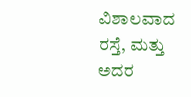ವಿಶಾಲವಾದ ರಸ್ತೆ, ಮತ್ತು ಅದರ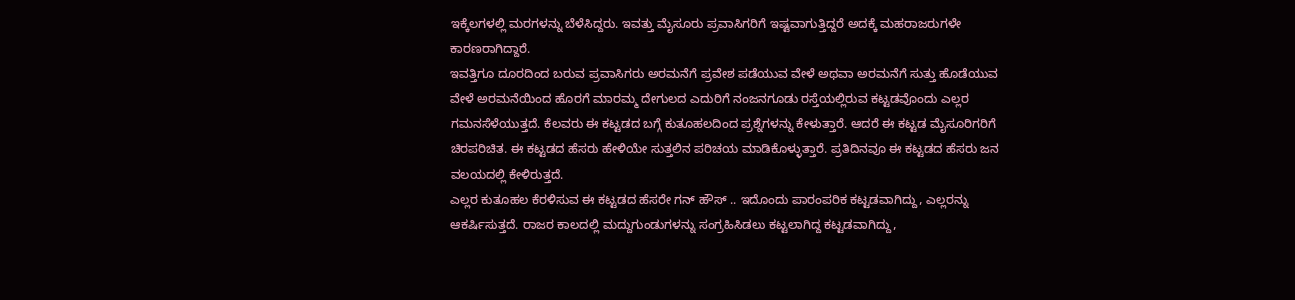ಇಕ್ಕೆಲಗಳಲ್ಲಿ ಮರಗಳನ್ನು ಬೆಳೆಸಿದ್ದರು. ಇವತ್ತು ಮೈಸೂರು ಪ್ರವಾಸಿಗರಿಗೆ ಇಷ್ಟವಾಗುತ್ತಿದ್ದರೆ ಅದಕ್ಕೆ ಮಹರಾಜರುಗಳೇ ಕಾರಣರಾಗಿದ್ದಾರೆ.
ಇವತ್ತಿಗೂ ದೂರದಿಂದ ಬರುವ ಪ್ರವಾಸಿಗರು ಅರಮನೆಗೆ ಪ್ರವೇಶ ಪಡೆಯುವ ವೇಳೆ ಅಥವಾ ಅರಮನೆಗೆ ಸುತ್ತು ಹೊಡೆಯುವ ವೇಳೆ ಅರಮನೆಯಿಂದ ಹೊರಗೆ ಮಾರಮ್ಮ ದೇಗುಲದ ಎದುರಿಗೆ ನಂಜನಗೂಡು ರಸ್ತೆಯಲ್ಲಿರುವ ಕಟ್ಟಡವೊಂದು ಎಲ್ಲರ ಗಮನಸೆಳೆಯುತ್ತದೆ. ಕೆಲವರು ಈ ಕಟ್ಟಡದ ಬಗ್ಗೆ ಕುತೂಹಲದಿಂದ ಪ್ರಶ್ನೆಗಳನ್ನು ಕೇಳುತ್ತಾರೆ. ಆದರೆ ಈ ಕಟ್ಟಡ ಮೈಸೂರಿಗರಿಗೆ ಚಿರಪರಿಚಿತ. ಈ ಕಟ್ಟಡದ ಹೆಸರು ಹೇಳಿಯೇ ಸುತ್ತಲಿನ ಪರಿಚಯ ಮಾಡಿಕೊಳ್ಳುತ್ತಾರೆ. ಪ್ರತಿದಿನವೂ ಈ ಕಟ್ಟಡದ ಹೆಸರು ಜನ ವಲಯದಲ್ಲಿ ಕೇಳಿರುತ್ತದೆ.
ಎಲ್ಲರ ಕುತೂಹಲ ಕೆರಳಿಸುವ ಈ ಕಟ್ಟಡದ ಹೆಸರೇ ಗನ್ ಹೌಸ್ .. ಇದೊಂದು ಪಾರಂಪರಿಕ ಕಟ್ಟಡವಾಗಿದ್ದು, ಎಲ್ಲರನ್ನು ಆಕರ್ಷಿಸುತ್ತದೆ. ರಾಜರ ಕಾಲದಲ್ಲಿ ಮದ್ದುಗುಂಡುಗಳನ್ನು ಸಂಗ್ರಹಿಸಿಡಲು ಕಟ್ಟಲಾಗಿದ್ದ ಕಟ್ಟಡವಾಗಿದ್ದು,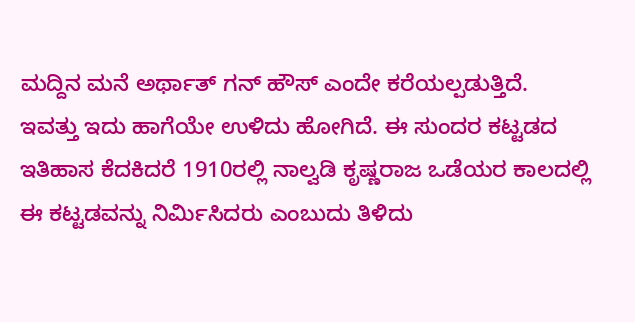ಮದ್ದಿನ ಮನೆ ಅರ್ಥಾತ್ ಗನ್ ಹೌಸ್ ಎಂದೇ ಕರೆಯಲ್ಪಡುತ್ತಿದೆ. ಇವತ್ತು ಇದು ಹಾಗೆಯೇ ಉಳಿದು ಹೋಗಿದೆ. ಈ ಸುಂದರ ಕಟ್ಟಡದ ಇತಿಹಾಸ ಕೆದಕಿದರೆ 1910ರಲ್ಲಿ ನಾಲ್ವಡಿ ಕೃಷ್ಣರಾಜ ಒಡೆಯರ ಕಾಲದಲ್ಲಿ ಈ ಕಟ್ಟಡವನ್ನು ನಿರ್ಮಿಸಿದರು ಎಂಬುದು ತಿಳಿದು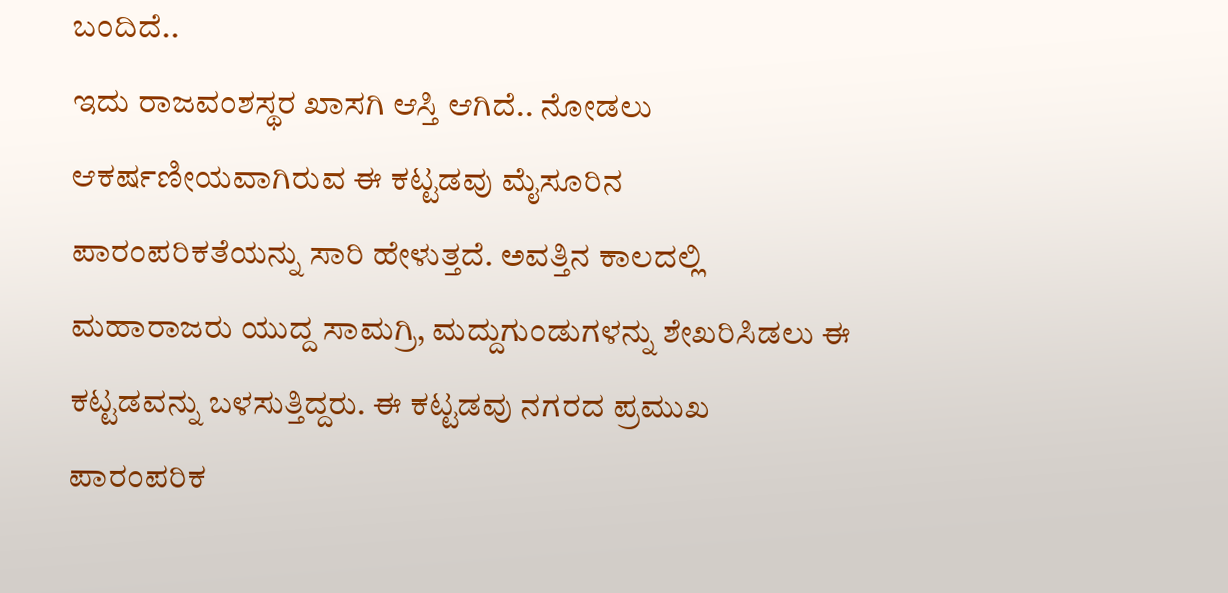ಬಂದಿದೆ..
ಇದು ರಾಜವಂಶಸ್ಥರ ಖಾಸಗಿ ಆಸ್ತಿ ಆಗಿದೆ.. ನೋಡಲು ಆಕರ್ಷಣೀಯವಾಗಿರುವ ಈ ಕಟ್ಟಡವು ಮೈಸೂರಿನ ಪಾರಂಪರಿಕತೆಯನ್ನು ಸಾರಿ ಹೇಳುತ್ತದೆ. ಅವತ್ತಿನ ಕಾಲದಲ್ಲಿ ಮಹಾರಾಜರು ಯುದ್ದ ಸಾಮಗ್ರಿ, ಮದ್ದುಗುಂಡುಗಳನ್ನು ಶೇಖರಿಸಿಡಲು ಈ ಕಟ್ಟಡವನ್ನು ಬಳಸುತ್ತಿದ್ದರು. ಈ ಕಟ್ಟಡವು ನಗರದ ಪ್ರಮುಖ ಪಾರಂಪರಿಕ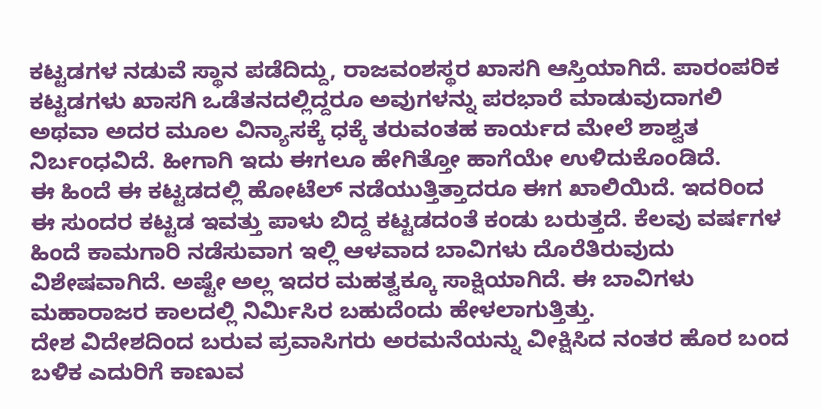ಕಟ್ಟಡಗಳ ನಡುವೆ ಸ್ಥಾನ ಪಡೆದಿದ್ದು, ರಾಜವಂಶಸ್ಥರ ಖಾಸಗಿ ಆಸ್ತಿಯಾಗಿದೆ. ಪಾರಂಪರಿಕ ಕಟ್ಟಡಗಳು ಖಾಸಗಿ ಒಡೆತನದಲ್ಲಿದ್ದರೂ ಅವುಗಳನ್ನು ಪರಭಾರೆ ಮಾಡುವುದಾಗಲಿ ಅಥವಾ ಅದರ ಮೂಲ ವಿನ್ಯಾಸಕ್ಕೆ ಧಕ್ಕೆ ತರುವಂತಹ ಕಾರ್ಯದ ಮೇಲೆ ಶಾಶ್ವತ ನಿರ್ಬಂಧವಿದೆ. ಹೀಗಾಗಿ ಇದು ಈಗಲೂ ಹೇಗಿತ್ತೋ ಹಾಗೆಯೇ ಉಳಿದುಕೊಂಡಿದೆ.
ಈ ಹಿಂದೆ ಈ ಕಟ್ಟಡದಲ್ಲಿ ಹೋಟೆಲ್ ನಡೆಯುತ್ತಿತ್ತಾದರೂ ಈಗ ಖಾಲಿಯಿದೆ. ಇದರಿಂದ ಈ ಸುಂದರ ಕಟ್ಟಡ ಇವತ್ತು ಪಾಳು ಬಿದ್ದ ಕಟ್ಟಡದಂತೆ ಕಂಡು ಬರುತ್ತದೆ. ಕೆಲವು ವರ್ಷಗಳ ಹಿಂದೆ ಕಾಮಗಾರಿ ನಡೆಸುವಾಗ ಇಲ್ಲಿ ಆಳವಾದ ಬಾವಿಗಳು ದೊರೆತಿರುವುದು ವಿಶೇಷವಾಗಿದೆ. ಅಷ್ಟೇ ಅಲ್ಲ ಇದರ ಮಹತ್ವಕ್ಕೂ ಸಾಕ್ಷಿಯಾಗಿದೆ. ಈ ಬಾವಿಗಳು ಮಹಾರಾಜರ ಕಾಲದಲ್ಲಿ ನಿರ್ಮಿಸಿರ ಬಹುದೆಂದು ಹೇಳಲಾಗುತ್ತಿತ್ತು.
ದೇಶ ವಿದೇಶದಿಂದ ಬರುವ ಪ್ರವಾಸಿಗರು ಅರಮನೆಯನ್ನು ವೀಕ್ಷಿಸಿದ ನಂತರ ಹೊರ ಬಂದ ಬಳಿಕ ಎದುರಿಗೆ ಕಾಣುವ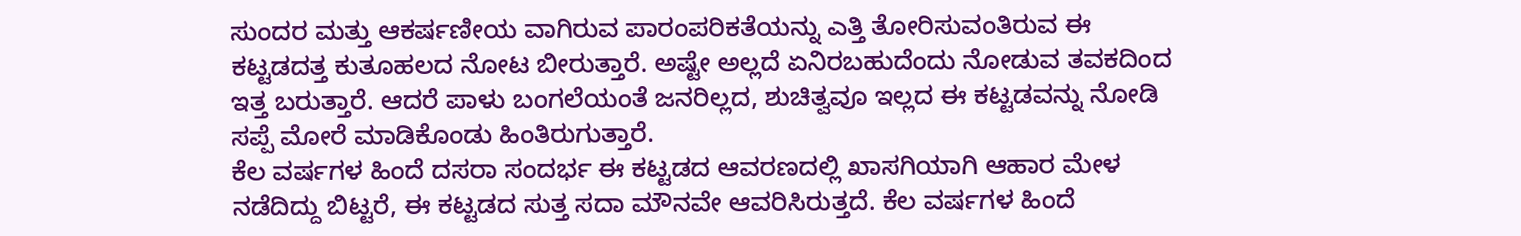ಸುಂದರ ಮತ್ತು ಆಕರ್ಷಣೀಯ ವಾಗಿರುವ ಪಾರಂಪರಿಕತೆಯನ್ನು ಎತ್ತಿ ತೋರಿಸುವಂತಿರುವ ಈ ಕಟ್ಟಡದತ್ತ ಕುತೂಹಲದ ನೋಟ ಬೀರುತ್ತಾರೆ. ಅಷ್ಟೇ ಅಲ್ಲದೆ ಏನಿರಬಹುದೆಂದು ನೋಡುವ ತವಕದಿಂದ ಇತ್ತ ಬರುತ್ತಾರೆ. ಆದರೆ ಪಾಳು ಬಂಗಲೆಯಂತೆ ಜನರಿಲ್ಲದ, ಶುಚಿತ್ವವೂ ಇಲ್ಲದ ಈ ಕಟ್ಟಡವನ್ನು ನೋಡಿ ಸಪ್ಪೆ ಮೋರೆ ಮಾಡಿಕೊಂಡು ಹಿಂತಿರುಗುತ್ತಾರೆ.
ಕೆಲ ವರ್ಷಗಳ ಹಿಂದೆ ದಸರಾ ಸಂದರ್ಭ ಈ ಕಟ್ಟಡದ ಆವರಣದಲ್ಲಿ ಖಾಸಗಿಯಾಗಿ ಆಹಾರ ಮೇಳ ನಡೆದಿದ್ದು ಬಿಟ್ಟರೆ, ಈ ಕಟ್ಟಡದ ಸುತ್ತ ಸದಾ ಮೌನವೇ ಆವರಿಸಿರುತ್ತದೆ. ಕೆಲ ವರ್ಷಗಳ ಹಿಂದೆ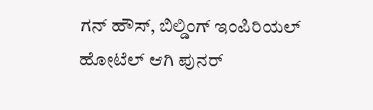ಗನ್ ಹೌಸ್, ಬಿಲ್ಡಿಂಗ್ ಇಂಪಿರಿಯಲ್ ಹೋಟೆಲ್ ಆಗಿ ಪುನರ್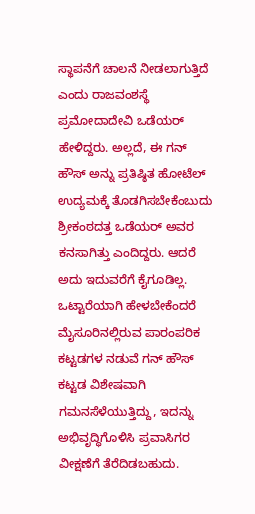ಸ್ಥಾಪನೆಗೆ ಚಾಲನೆ ನೀಡಲಾಗುತ್ತಿದೆ ಎಂದು ರಾಜವಂಶಸ್ಥೆ ಪ್ರಮೋದಾದೇವಿ ಒಡೆಯರ್ ಹೇಳಿದ್ದರು. ಅಲ್ಲದೆ, ಈ ಗನ್ ಹೌಸ್ ಅನ್ನು ಪ್ರತಿಷ್ಠಿತ ಹೋಟೆಲ್ ಉದ್ಯಮಕ್ಕೆ ತೊಡಗಿಸಬೇಕೆಂಬುದು ಶ್ರೀಕಂಠದತ್ತ ಒಡೆಯರ್ ಅವರ ಕನಸಾಗಿತ್ತು ಎಂದಿದ್ದರು. ಆದರೆ ಅದು ಇದುವರೆಗೆ ಕೈಗೂಡಿಲ್ಲ.
ಒಟ್ಟಾರೆಯಾಗಿ ಹೇಳಬೇಕೆಂದರೆ ಮೈಸೂರಿನಲ್ಲಿರುವ ಪಾರಂಪರಿಕ ಕಟ್ಟಡಗಳ ನಡುವೆ ಗನ್ ಹೌಸ್ ಕಟ್ಟಡ ವಿಶೇಷವಾಗಿ ಗಮನಸೆಳೆಯುತ್ತಿದ್ದು, ಇದನ್ನು ಅಭಿವೃದ್ಧಿಗೊಳಿಸಿ ಪ್ರವಾಸಿಗರ ವೀಕ್ಷಣೆಗೆ ತೆರೆದಿಡಬಹುದು.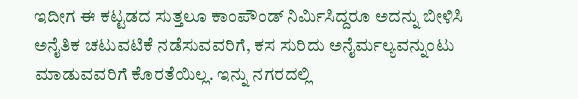ಇದೀಗ ಈ ಕಟ್ಟಡದ ಸುತ್ತಲೂ ಕಾಂಪೌಂಡ್ ನಿರ್ಮಿಸಿದ್ದರೂ ಅದನ್ನು ಬೀಳಿಸಿ ಅನೈತಿಕ ಚಟುವಟಿಕೆ ನಡೆಸುವವರಿಗೆ, ಕಸ ಸುರಿದು ಅನೈರ್ಮಲ್ಯವನ್ನುಂಟು ಮಾಡುವವರಿಗೆ ಕೊರತೆಯಿಲ್ಲ. ಇನ್ನು ನಗರದಲ್ಲಿ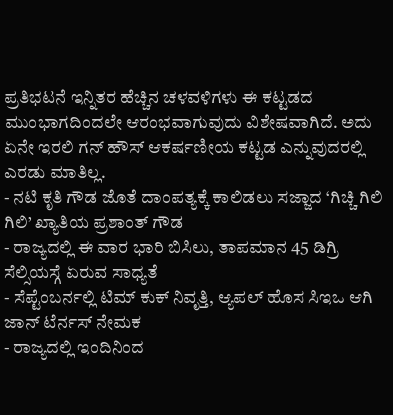ಪ್ರತಿಭಟನೆ ಇನ್ನಿತರ ಹೆಚ್ಚಿನ ಚಳವಳಿಗಳು ಈ ಕಟ್ಟಡದ ಮುಂಭಾಗದಿಂದಲೇ ಆರಂಭವಾಗುವುದು ವಿಶೇಷವಾಗಿದೆ. ಅದು ಏನೇ ಇರಲಿ ಗನ್ ಹೌಸ್ ಆಕರ್ಷಣೀಯ ಕಟ್ಟಡ ಎನ್ನುವುದರಲ್ಲಿ ಎರಡು ಮಾತಿಲ್ಲ.
- ನಟಿ ಕೃತಿ ಗೌಡ ಜೊತೆ ದಾಂಪತ್ಯಕ್ಕೆ ಕಾಲಿಡಲು ಸಜ್ಜಾದ ‘ಗಿಚ್ಚಿ ಗಿಲಿ ಗಿಲಿ’ ಖ್ಯಾತಿಯ ಪ್ರಶಾಂತ್ ಗೌಡ
- ರಾಜ್ಯದಲ್ಲಿ ಈ ವಾರ ಭಾರಿ ಬಿಸಿಲು, ತಾಪಮಾನ 45 ಡಿಗ್ರಿ ಸೆಲ್ಸಿಯಸ್ಗೆ ಏರುವ ಸಾಧ್ಯತೆ
- ಸೆಪ್ಟೆಂಬರ್ನಲ್ಲಿ ಟಿಮ್ ಕುಕ್ ನಿವೃತ್ತಿ, ಆ್ಯಪಲ್ ಹೊಸ ಸಿಇಒ ಆಗಿ ಜಾನ್ ಟೆರ್ನಸ್ ನೇಮಕ
- ರಾಜ್ಯದಲ್ಲಿ ಇಂದಿನಿಂದ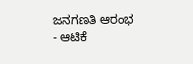ಜನಗಣತಿ ಆರಂಭ
- ಆಟಿಕೆ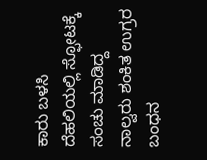ಕಾರು ಬಳಸಿ ದೆಹಲಿಯಲ್ಲಿ ಸ್ಫೋಟಕ್ಕೆ ಸಂಚು ಮಾಡಿದ್ದ ನಾಲ್ವರು ಶಂಕಿತ ಉಗ್ರರ ಬಂಧನ